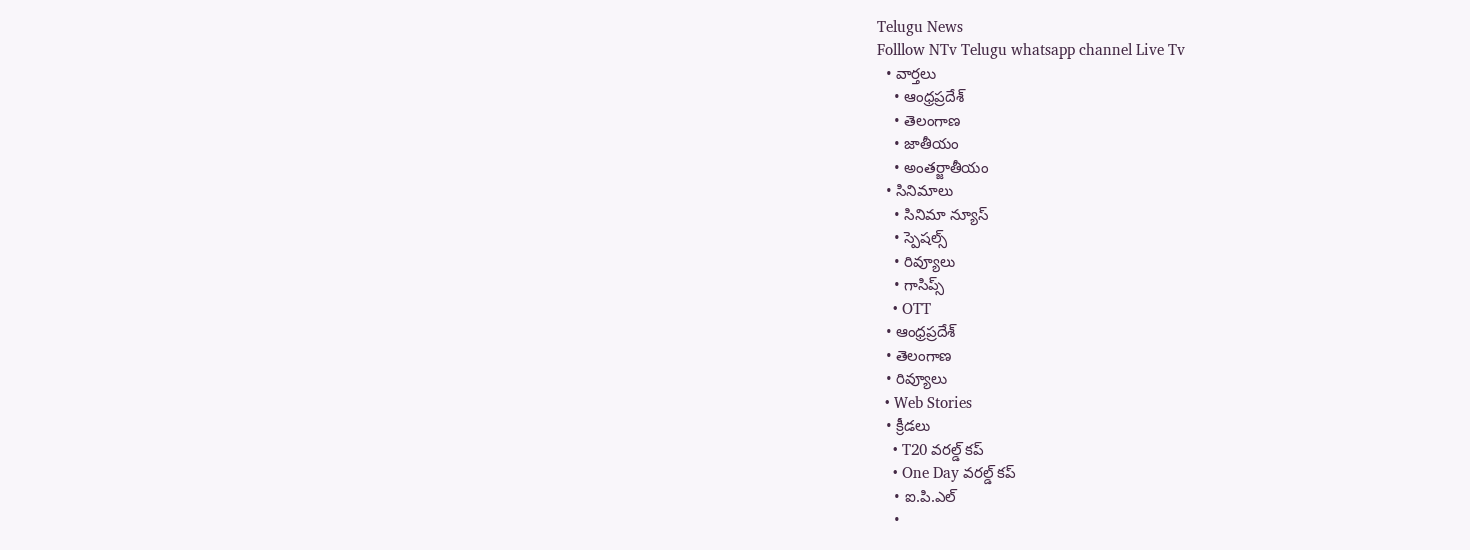Telugu News
Folllow NTv Telugu whatsapp channel Live Tv
  • వార్తలు
    • ఆంధ్రప్రదేశ్
    • తెలంగాణ
    • జాతీయం
    • అంతర్జాతీయం
  • సినిమాలు
    • సినిమా న్యూస్
    • స్పెషల్స్
    • రివ్యూలు
    • గాసిప్స్
    • OTT
  • ఆంధ్రప్రదేశ్
  • తెలంగాణ
  • రివ్యూలు
  • Web Stories
  • క్రీడలు
    • T20 వరల్డ్ కప్
    • One Day వరల్డ్ కప్
    • ఐ.పి.ఎల్
    •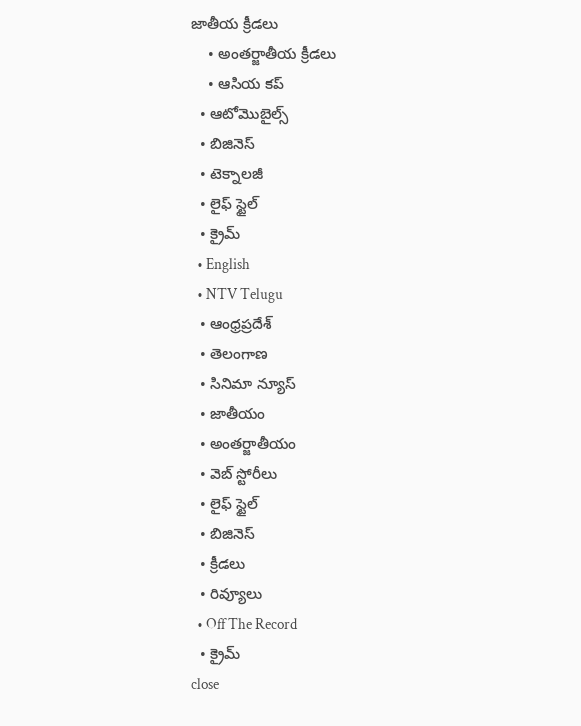జాతీయ క్రీడలు
    • అంతర్జాతీయ క్రీడలు
    • ఆసియ కప్
  • ఆటోమొబైల్స్
  • బిజినెస్‌
  • టెక్నాలజీ
  • లైఫ్ స్టైల్
  • క్రైమ్
  • English
  • NTV Telugu
  • ఆంధ్రప్రదేశ్
  • తెలంగాణ
  • సినిమా న్యూస్
  • జాతీయం
  • అంతర్జాతీయం
  • వెబ్ స్టోరీలు
  • లైఫ్ స్టైల్
  • బిజినెస్‌
  • క్రీడలు
  • రివ్యూలు
  • Off The Record
  • క్రైమ్
close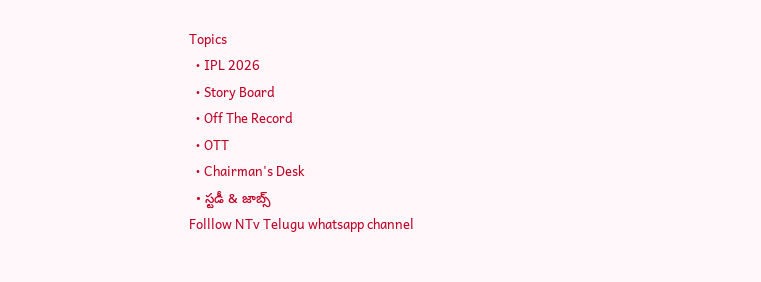Topics
  • IPL 2026
  • Story Board
  • Off The Record
  • OTT
  • Chairman's Desk
  • స్టడీ & జాబ్స్
Folllow NTv Telugu whatsapp channel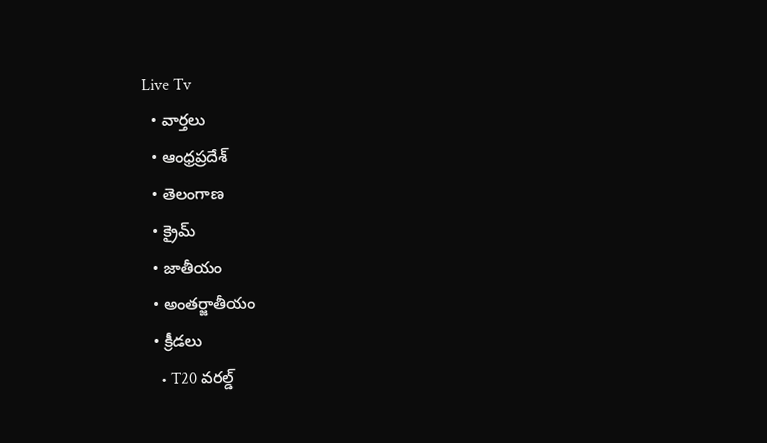Live Tv
  • వార్తలు
  • ఆంధ్రప్రదేశ్
  • తెలంగాణ
  • క్రైమ్
  • జాతీయం
  • అంతర్జాతీయం
  • క్రీడలు
    • T20 వరల్డ్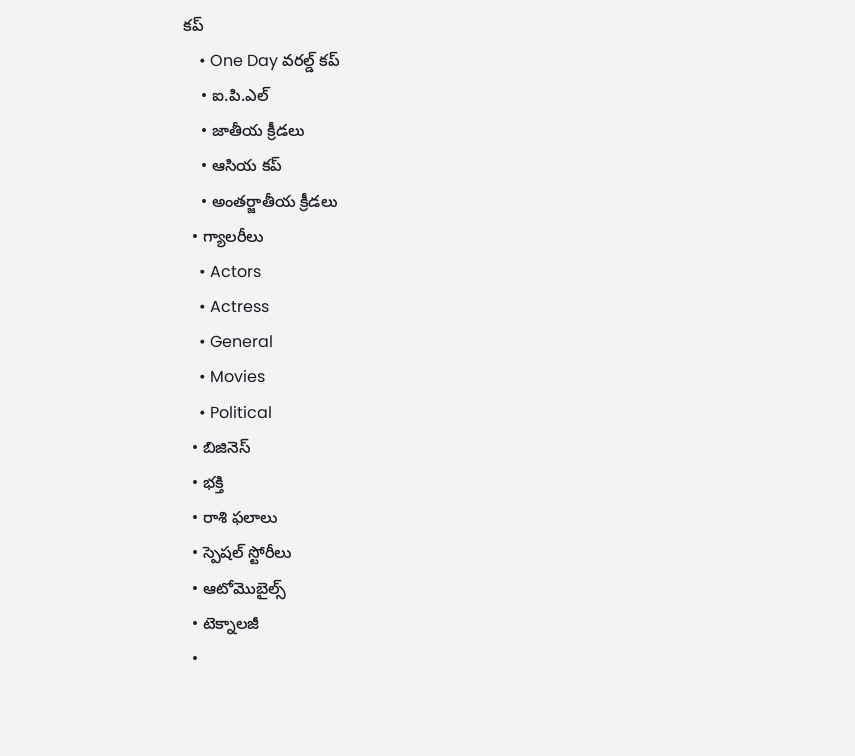కప్
    • One Day వరల్డ్ కప్
    • ఐ.పి.ఎల్
    • జాతీయ క్రీడలు
    • ఆసియ కప్
    • అంతర్జాతీయ క్రీడలు
  • గ్యాలరీలు
    • Actors
    • Actress
    • General
    • Movies
    • Political
  • బిజినెస్‌
  • భక్తి
  • రాశి ఫలాలు
  • స్పెషల్‌ స్టోరీలు
  • ఆటోమొబైల్స్
  • టెక్నాలజీ
  •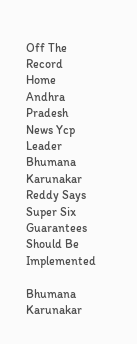Off The Record
Home Andhra Pradesh News Ycp Leader Bhumana Karunakar Reddy Says Super Six Guarantees Should Be Implemented

Bhumana Karunakar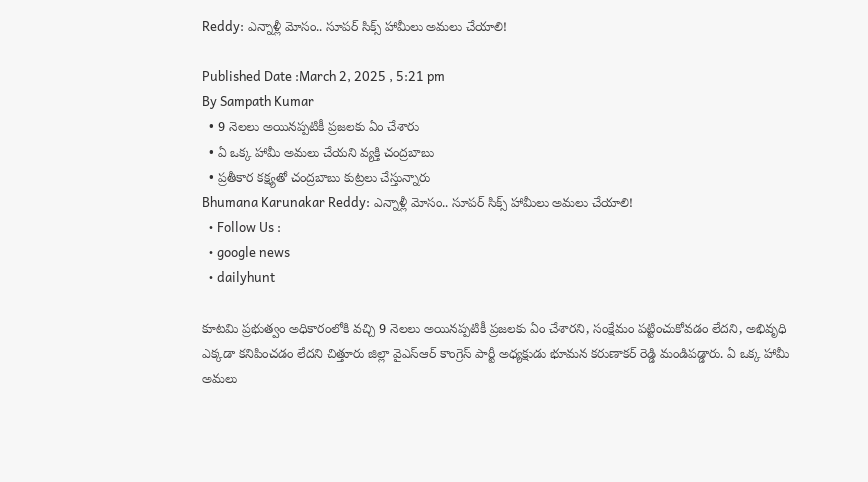Reddy: ఎన్నాళ్లీ మోసం.. సూపర్ సిక్స్ హామీలు అమలు చేయాలి!

Published Date :March 2, 2025 , 5:21 pm
By Sampath Kumar
  • 9 నెలలు అయినప్పటికీ ప్రజలకు ఏం చేశారు
  • ఏ ఒక్క హామీ అమలు చేయని వ్యక్తి చంద్రబాబు
  • ప్రతీకార కక్ష్యతో చంద్రబాబు కుట్రలు చేస్తున్నారు
Bhumana Karunakar Reddy: ఎన్నాళ్లీ మోసం.. సూపర్ సిక్స్ హామీలు అమలు చేయాలి!
  • Follow Us :
  • google news
  • dailyhunt

కూటమి ప్రభుత్వం అధికారంలోకి వచ్చి 9 నెలలు అయినప్పటికీ ప్రజలకు ఏం చేశారని, సంక్షేమం పట్టించుకోవడం లేదని, అభివృధి ఎక్కడా కనిపించడం లేదని చిత్తూరు జిల్లా వైఎస్ఆర్ కాంగ్రెస్ పార్టీ అధ్యక్షుడు భూమన కరుణాకర్ రెడ్డి మండిపడ్డారు. ఏ ఒక్క హామీ అమలు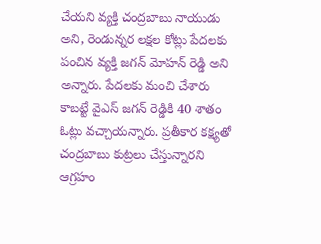చేయని వ్యక్తి చంద్రబాబు నాయుడు అని, రెండున్నర లక్షల కోట్లు పేదలకు పంచిన వ్యక్తి జగన్ మోహన్ రెడ్డి అని అన్నారు. పేదలకు మంచి చేశారు కాబట్టే వైఎస్ జగన్ రెడ్డికి 40 శాతం ఓట్లు వచ్చాయన్నారు. ప్రతీకార కక్ష్యతో చంద్రబాబు కుట్రలు చేస్తున్నారని ఆగ్రహం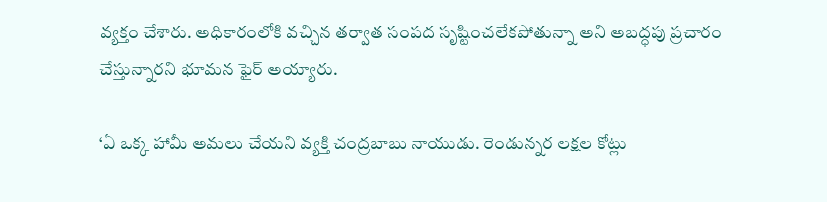వ్యక్తం చేశారు. అధికారంలోకి వచ్చిన తర్వాత సంపద సృష్టించలేకపోతున్నా అని అబద్ధపు ప్రచారం చేస్తున్నారని భూమన ఫైర్ అయ్యారు.

‘ఏ ఒక్క హామీ అమలు చేయని వ్యక్తి చంద్రబాబు నాయుడు. రెండున్నర లక్షల కోట్లు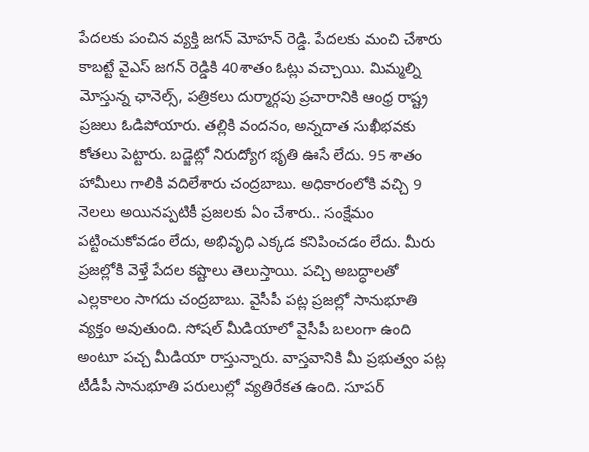పేదలకు పంచిన వ్యక్తి జగన్ మోహన్ రెడ్డి. పేదలకు మంచి చేశారు కాబట్టే వైఎస్ జగన్ రెడ్డికి 40శాతం ఓట్లు వచ్చాయి. మిమ్మల్ని మోస్తున్న ఛానెల్స్, పత్రికలు దుర్మార్గపు ప్రచారానికి ఆంధ్ర రాష్ట్ర ప్రజలు ఓడిపోయారు. తల్లికి వందనం, అన్నదాత సుఖీభవకు కోతలు పెట్టారు. బడ్జెట్లో నిరుద్యోగ భృతి ఊసే లేదు. 95 శాతం హామీలు గాలికి వదిలేశారు చంద్రబాబు. అధికారంలోకి వచ్చి 9 నెలలు అయినప్పటికీ ప్రజలకు ఏం చేశారు.. సంక్షేమం పట్టించుకోవడం లేదు, అభివృధి ఎక్కడ కనిపించడం లేదు. మీరు ప్రజల్లోకి వెళ్తే పేదల కష్టాలు తెలుస్తాయి. పచ్చి అబద్ధాలతో ఎల్లకాలం సాగదు చంద్రబాబు. వైసీపీ పట్ల ప్రజల్లో సానుభూతి వ్యక్తం అవుతుంది. సోషల్ మీడియాలో వైసీపీ బలంగా ఉంది అంటూ పచ్చ మీడియా రాస్తున్నారు. వాస్తవానికి మీ ప్రభుత్వం పట్ల టీడీపీ సానుభూతి పరులుల్లో వ్యతిరేకత ఉంది. సూపర్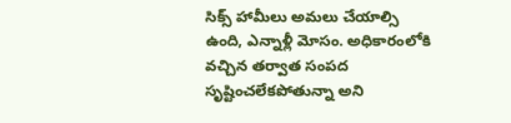సిక్స్ హామీలు అమలు చేయాల్సి ఉంది, ఎన్నాళ్లీ మోసం. అధికారంలోకి వచ్చిన తర్వాత సంపద సృష్టించలేకపోతున్నా అని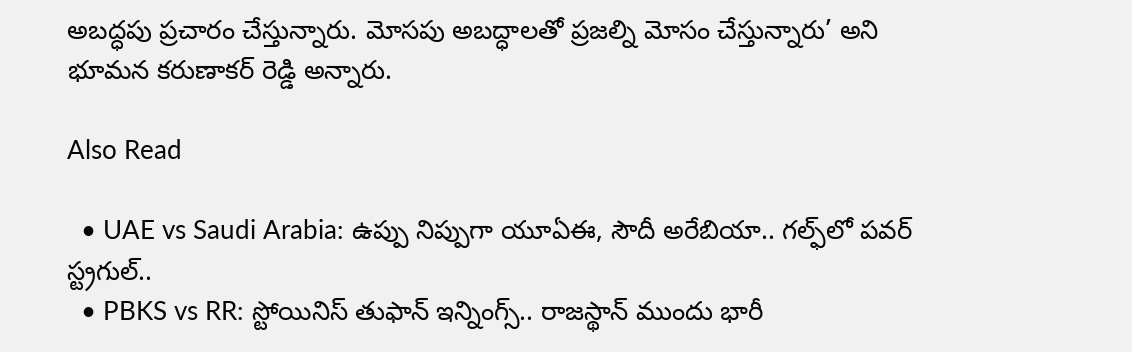అబద్ధపు ప్రచారం చేస్తున్నారు. మోసపు అబద్ధాలతో ప్రజల్ని మోసం చేస్తున్నారు’ అని భూమన కరుణాకర్ రెడ్డి అన్నారు.

Also Read

  • UAE vs Saudi Arabia: ఉప్పు నిప్పుగా యూఏఈ, సౌదీ అరేబియా.. గల్ఫ్‌లో పవర్ స్ట్రగుల్..
  • PBKS vs RR: స్టోయినిస్ తుఫాన్‌ ఇన్నింగ్స్.. రాజస్థాన్‌ ముందు భారీ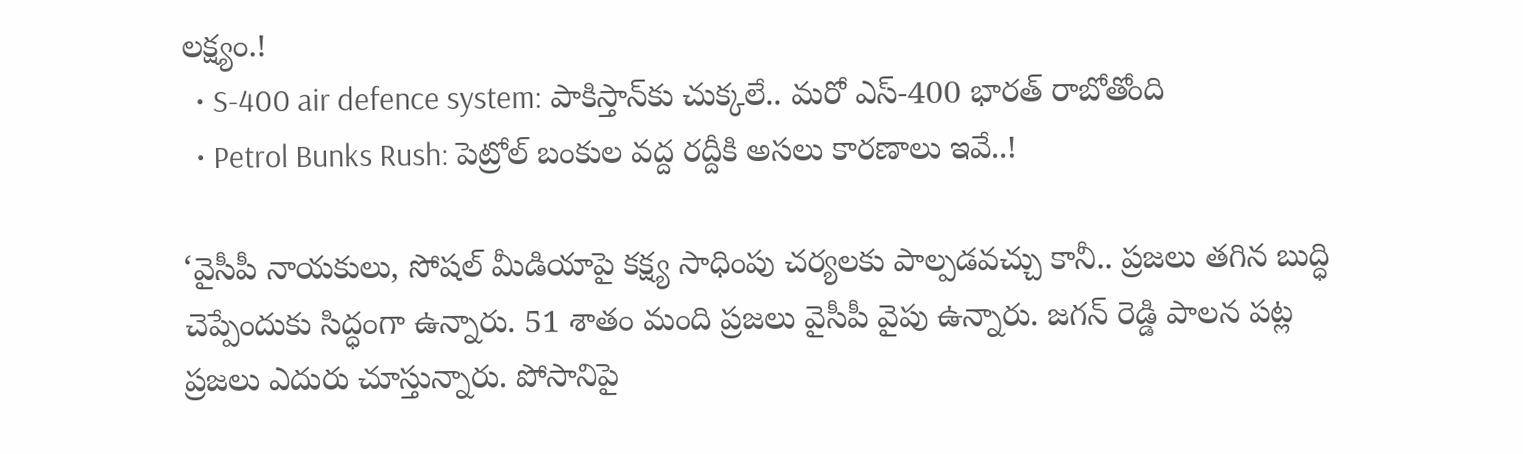లక్ష్యం.!
  • S-400 air defence system: పాకిస్తాన్‌కు చుక్కలే.. మరో ఎస్-400 భారత్ రాబోతోంది
  • Petrol Bunks Rush: పెట్రోల్ బంకుల వద్ద రద్దీకి అసలు కారణాలు ఇవే..!

‘వైసీపీ నాయకులు, సోషల్ మీడియాపై కక్ష్య సాధింపు చర్యలకు పాల్పడవచ్చు కానీ.. ప్రజలు తగిన బుద్ధి చెప్పేందుకు సిద్ధంగా ఉన్నారు. 51 శాతం మంది ప్రజలు వైసీపీ వైపు ఉన్నారు. జగన్ రెడ్డి పాలన పట్ల ప్రజలు ఎదురు చూస్తున్నారు. పోసానిపై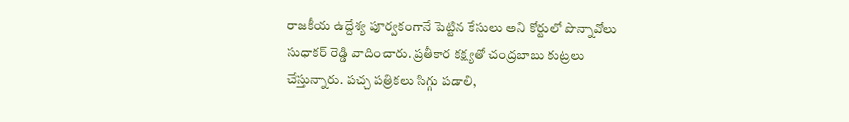రాజకీయ ఉద్దేశ్య పూర్వకంగానే పెట్టిన కేసులు అని కోర్టులో పొన్నావోలు సుధాకర్ రెడ్డి వాదించారు. ప్రతీకార కక్ష్యతో చంద్రబాబు కుట్రలు చేస్తున్నారు. పచ్చ పత్రికలు సిగ్గు పడాలి,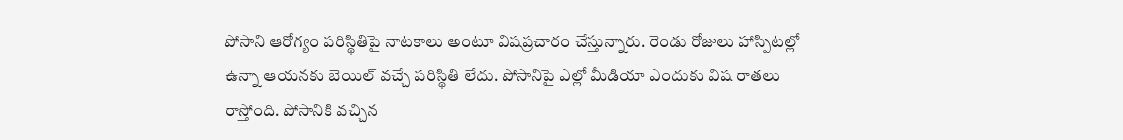పోసాని ఆరోగ్యం పరిస్థితిపై నాటకాలు అంటూ విషప్రచారం చేస్తున్నారు. రెండు రోజులు హాస్పిటల్లో ఉన్నా ఆయనకు బెయిల్ వచ్చే పరిస్థితి లేదు. పోసానిపై ఎల్లో మీడియా ఎందుకు విష రాతలు రాస్తోంది. పోసానికి వచ్చిన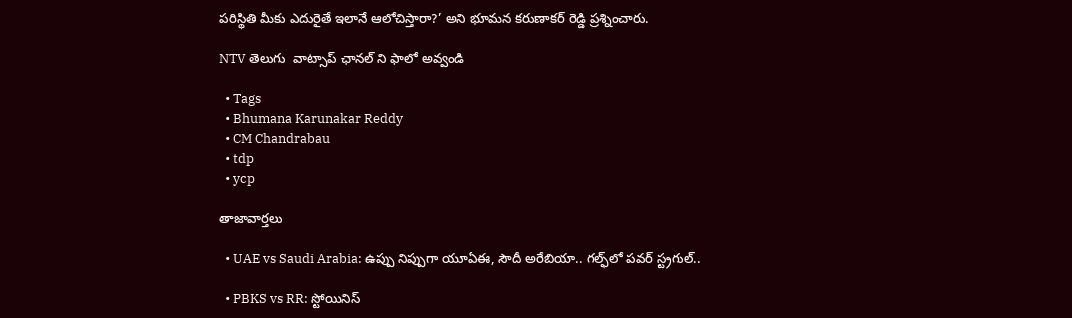పరిస్థితి మీకు ఎదురైతే ఇలానే ఆలోచిస్తారా?’ అని భూమన కరుణాకర్ రెడ్డి ప్రశ్నించారు.

NTV తెలుగు  వాట్సాప్ ఛానల్ ని ఫాలో అవ్వండి

  • Tags
  • Bhumana Karunakar Reddy
  • CM Chandrabau
  • tdp
  • ycp

తాజావార్తలు

  • UAE vs Saudi Arabia: ఉప్పు నిప్పుగా యూఏఈ, సౌదీ అరేబియా.. గల్ఫ్‌లో పవర్ స్ట్రగుల్..

  • PBKS vs RR: స్టోయినిస్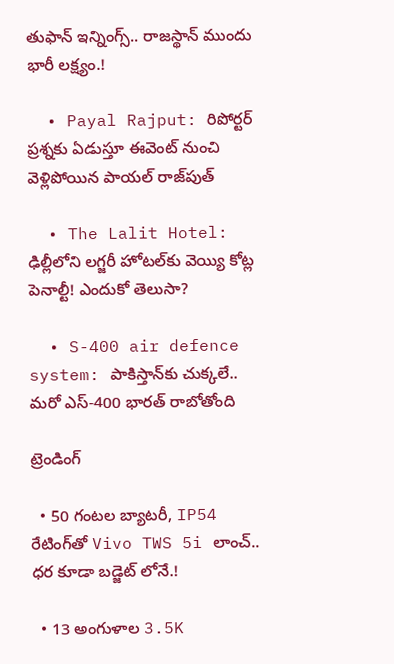తుఫాన్‌ ఇన్నింగ్స్.. రాజస్థాన్‌ ముందు భారీ లక్ష్యం.!

  • Payal Rajput: రిపోర్టర్ ప్రశ్నకు ఏడుస్తూ ఈవెంట్ నుంచి వెళ్లిపోయిన పాయల్ రాజ్‌పుత్

  • The Lalit Hotel: ఢిల్లీలోని లగ్జరీ హోటల్‌కు వెయ్యి కోట్ల పెనాల్టీ! ఎందుకో తెలుసా?

  • S-400 air defence system: పాకిస్తాన్‌కు చుక్కలే.. మరో ఎస్-400 భారత్ రాబోతోంది

ట్రెండింగ్‌

  • 50 గంటల బ్యాటరీ, IP54 రేటింగ్‌తో Vivo TWS 5i లాంచ్.. ధర కూడా బడ్జెట్ లోనే.!

  • 13 అంగుళాల 3.5K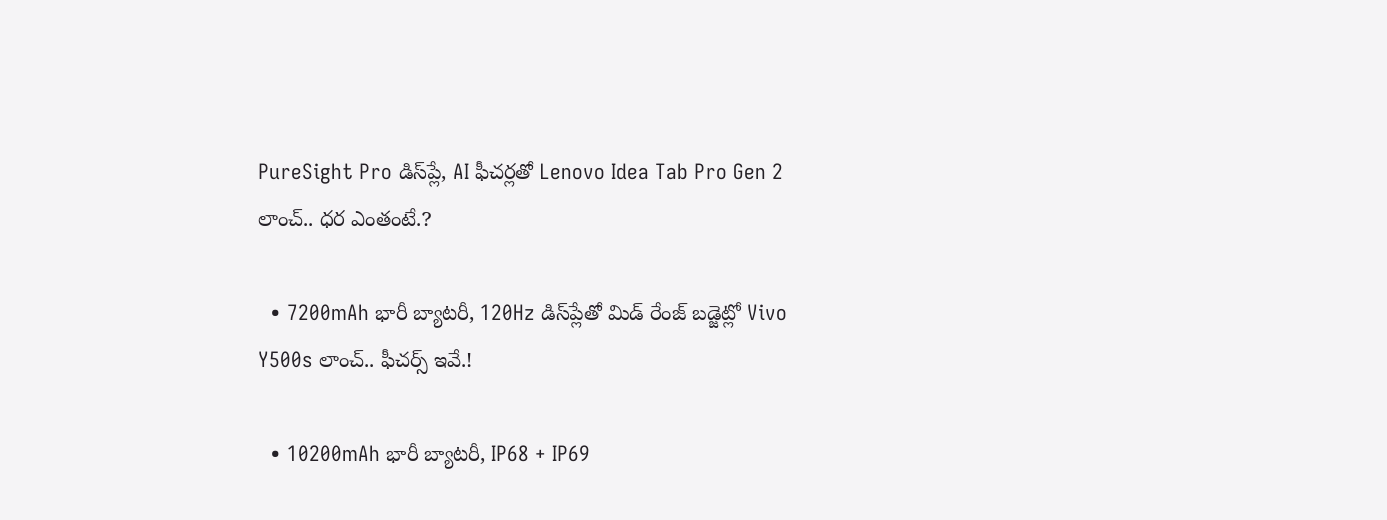PureSight Pro డిస్‌ప్లే, AI ఫీచర్లతో Lenovo Idea Tab Pro Gen 2 లాంచ్.. ధర ఎంతంటే.?

  • 7200mAh భారీ బ్యాటరీ, 120Hz డిస్‌ప్లేతో మిడ్ రేంజ్ బడ్జెట్లో Vivo Y500s లాంచ్.. ఫీచర్స్ ఇవే.!

  • 10200mAh భారీ బ్యాటరీ, IP68 + IP69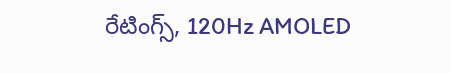రేటింగ్స్‌, 120Hz AMOLED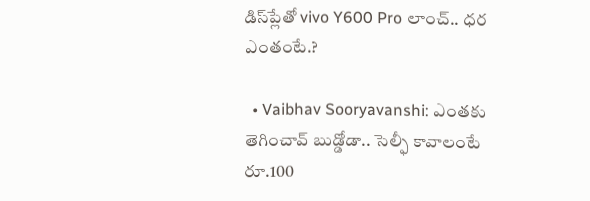డిస్‌ప్లేతో vivo Y600 Pro లాంచ్.. ధర ఎంతంటే.?

  • Vaibhav Sooryavanshi: ఎంతకు తెగించావ్ బుడ్డోడా.. సెల్ఫీ కావాలంటే రూ.100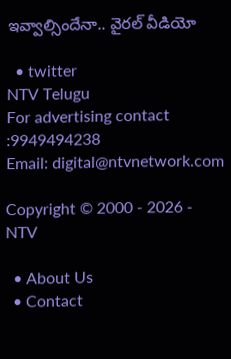ఇవ్వాల్సిందేనా.. వైరల్ వీడియో

  • twitter
NTV Telugu
For advertising contact :9949494238
Email: digital@ntvnetwork.com

Copyright © 2000 - 2026 - NTV

  • About Us
  • Contact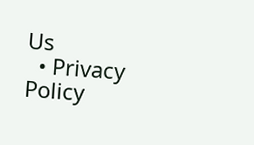Us
  • Privacy Policy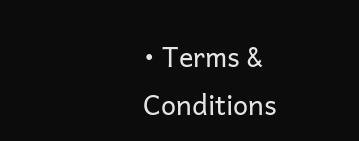• Terms & Conditions